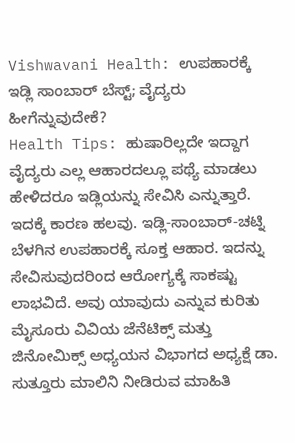Vishwavani Health: ಉಪಹಾರಕ್ಕೆ ಇಡ್ಲಿ ಸಾಂಬಾರ್ ಬೆಸ್ಟ್; ವೈದ್ಯರು ಹೀಗೆನ್ನುವುದೇಕೆ?
Health Tips: ಹುಷಾರಿಲ್ಲದೇ ಇದ್ದಾಗ ವೈದ್ಯರು ಎಲ್ಲ ಆಹಾರದಲ್ಲೂ ಪಥ್ಯೆ ಮಾಡಲು ಹೇಳಿದರೂ ಇಡ್ಲಿಯನ್ನು ಸೇವಿಸಿ ಎನ್ನುತ್ತಾರೆ. ಇದಕ್ಕೆ ಕಾರಣ ಹಲವು. ಇಡ್ಲಿ-ಸಾಂಬಾರ್-ಚಟ್ನಿ ಬೆಳಗಿನ ಉಪಹಾರಕ್ಕೆ ಸೂಕ್ತ ಆಹಾರ. ಇದನ್ನು ಸೇವಿಸುವುದರಿಂದ ಆರೋಗ್ಯಕ್ಕೆ ಸಾಕಷ್ಟು ಲಾಭವಿದೆ. ಅವು ಯಾವುದು ಎನ್ನುವ ಕುರಿತು ಮೈಸೂರು ವಿವಿಯ ಜೆನೆಟಿಕ್ಸ್ ಮತ್ತು ಜಿನೋಮಿಕ್ಸ್ ಅಧ್ಯಯನ ವಿಭಾಗದ ಅಧ್ಯಕ್ಷೆ ಡಾ. ಸುತ್ತೂರು ಮಾಲಿನಿ ನೀಡಿರುವ ಮಾಹಿತಿ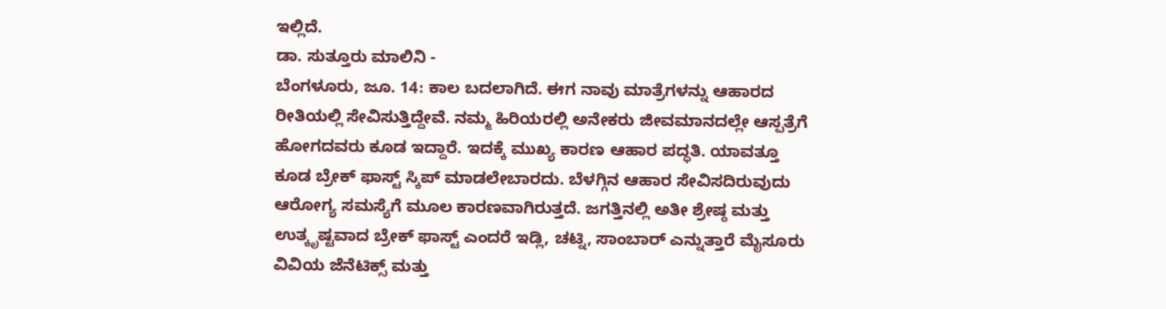ಇಲ್ಲಿದೆ.
ಡಾ. ಸುತ್ತೂರು ಮಾಲಿನಿ -
ಬೆಂಗಳೂರು, ಜೂ. 14: ಕಾಲ ಬದಲಾಗಿದೆ. ಈಗ ನಾವು ಮಾತ್ರೆಗಳನ್ನು ಆಹಾರದ ರೀತಿಯಲ್ಲಿ ಸೇವಿಸುತ್ತಿದ್ದೇವೆ. ನಮ್ಮ ಹಿರಿಯರಲ್ಲಿ ಅನೇಕರು ಜೀವಮಾನದಲ್ಲೇ ಆಸ್ಪತ್ರೆಗೆ ಹೋಗದವರು ಕೂಡ ಇದ್ದಾರೆ. ಇದಕ್ಕೆ ಮುಖ್ಯ ಕಾರಣ ಆಹಾರ ಪದ್ಧತಿ. ಯಾವತ್ತೂ ಕೂಡ ಬ್ರೇಕ್ ಫಾಸ್ಟ್ ಸ್ಕಿಪ್ ಮಾಡಲೇಬಾರದು. ಬೆಳಗ್ಗಿನ ಆಹಾರ ಸೇವಿಸದಿರುವುದು ಆರೋಗ್ಯ ಸಮಸ್ಯೆಗೆ ಮೂಲ ಕಾರಣವಾಗಿರುತ್ತದೆ. ಜಗತ್ತಿನಲ್ಲಿ ಅತೀ ಶ್ರೇಷ್ಠ ಮತ್ತು ಉತ್ಕೃಷ್ಟವಾದ ಬ್ರೇಕ್ ಫಾಸ್ಟ್ ಎಂದರೆ ಇಡ್ಲಿ, ಚಟ್ನಿ, ಸಾಂಬಾರ್ ಎನ್ನುತ್ತಾರೆ ಮೈಸೂರು ವಿವಿಯ ಜೆನೆಟಿಕ್ಸ್ ಮತ್ತು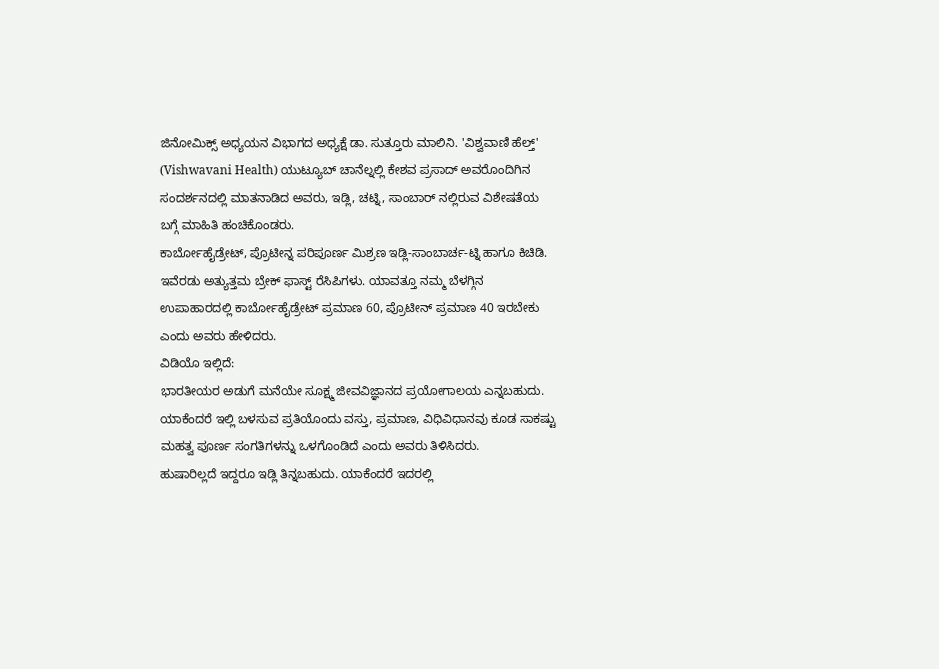ಜಿನೋಮಿಕ್ಸ್ ಅಧ್ಯಯನ ವಿಭಾಗದ ಅಧ್ಯಕ್ಷೆ ಡಾ. ಸುತ್ತೂರು ಮಾಲಿನಿ. 'ವಿಶ್ವವಾಣಿ ಹೆಲ್ತ್' (Vishwavani Health) ಯುಟ್ಯೂಬ್ ಚಾನೆಲ್ನಲ್ಲಿ ಕೇಶವ ಪ್ರಸಾದ್ ಅವರೊಂದಿಗಿನ ಸಂದರ್ಶನದಲ್ಲಿ ಮಾತನಾಡಿದ ಅವರು, ಇಡ್ಲಿ, ಚಟ್ನಿ, ಸಾಂಬಾರ್ ನಲ್ಲಿರುವ ವಿಶೇಷತೆಯ ಬಗ್ಗೆ ಮಾಹಿತಿ ಹಂಚಿಕೊಂಡರು.
ಕಾರ್ಬೋಹೈಡ್ರೇಟ್, ಪ್ರೊಟೀನ್ನ ಪರಿಪೂರ್ಣ ಮಿಶ್ರಣ ಇಡ್ಲಿ-ಸಾಂಬಾರ್ಚ-ಟ್ನಿ ಹಾಗೂ ಕಿಚಿಡಿ. ಇವೆರಡು ಅತ್ಯುತ್ತಮ ಬ್ರೇಕ್ ಫಾಸ್ಟ್ ರೆಸಿಪಿಗಳು. ಯಾವತ್ತೂ ನಮ್ಮ ಬೆಳಗ್ಗಿನ ಉಪಾಹಾರದಲ್ಲಿ ಕಾರ್ಬೋಹೈಡ್ರೇಟ್ ಪ್ರಮಾಣ 60, ಪ್ರೊಟೀನ್ ಪ್ರಮಾಣ 40 ಇರಬೇಕು ಎಂದು ಅವರು ಹೇಳಿದರು.
ವಿಡಿಯೊ ಇಲ್ಲಿದೆ:
ಭಾರತೀಯರ ಅಡುಗೆ ಮನೆಯೇ ಸೂಕ್ಷ್ಮ ಜೀವವಿಜ್ಞಾನದ ಪ್ರಯೋಗಾಲಯ ಎನ್ನಬಹುದು. ಯಾಕೆಂದರೆ ಇಲ್ಲಿ ಬಳಸುವ ಪ್ರತಿಯೊಂದು ವಸ್ತು, ಪ್ರಮಾಣ, ವಿಧಿವಿಧಾನವು ಕೂಡ ಸಾಕಷ್ಟು ಮಹತ್ವ ಪೂರ್ಣ ಸಂಗತಿಗಳನ್ನು ಒಳಗೊಂಡಿದೆ ಎಂದು ಅವರು ತಿಳಿಸಿದರು.
ಹುಷಾರಿಲ್ಲದೆ ಇದ್ದರೂ ಇಡ್ಲಿ ತಿನ್ನಬಹುದು. ಯಾಕೆಂದರೆ ಇದರಲ್ಲಿ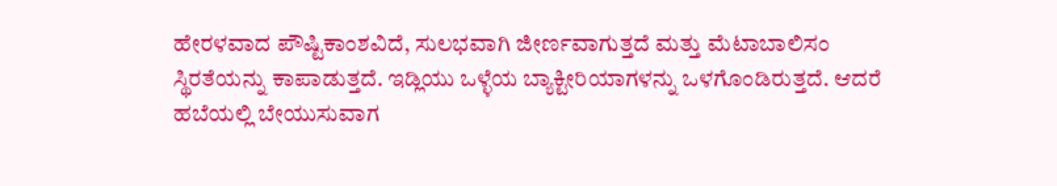ಹೇರಳವಾದ ಪೌಷ್ಟಿಕಾಂಶವಿದೆ, ಸುಲಭವಾಗಿ ಜೀರ್ಣವಾಗುತ್ತದೆ ಮತ್ತು ಮೆಟಾಬಾಲಿಸಂ ಸ್ಥಿರತೆಯನ್ನು ಕಾಪಾಡುತ್ತದೆ. ಇಡ್ಲಿಯು ಒಳ್ಳೆಯ ಬ್ಯಾಕ್ಟೀರಿಯಾಗಳನ್ನು ಒಳಗೊಂಡಿರುತ್ತದೆ. ಆದರೆ ಹಬೆಯಲ್ಲಿ ಬೇಯುಸುವಾಗ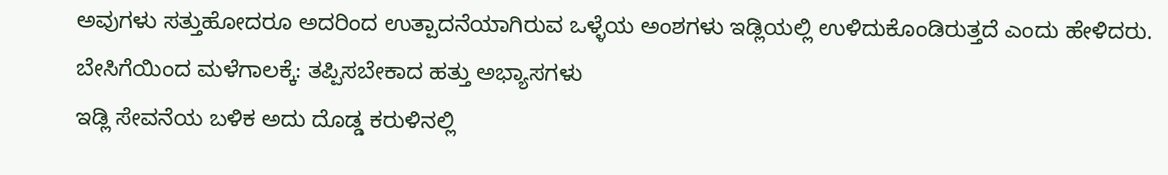ಅವುಗಳು ಸತ್ತುಹೋದರೂ ಅದರಿಂದ ಉತ್ಪಾದನೆಯಾಗಿರುವ ಒಳ್ಳೆಯ ಅಂಶಗಳು ಇಡ್ಲಿಯಲ್ಲಿ ಉಳಿದುಕೊಂಡಿರುತ್ತದೆ ಎಂದು ಹೇಳಿದರು.
ಬೇಸಿಗೆಯಿಂದ ಮಳೆಗಾಲಕ್ಕೆ: ತಪ್ಪಿಸಬೇಕಾದ ಹತ್ತು ಅಭ್ಯಾಸಗಳು
ಇಡ್ಲಿ ಸೇವನೆಯ ಬಳಿಕ ಅದು ದೊಡ್ಡ ಕರುಳಿನಲ್ಲಿ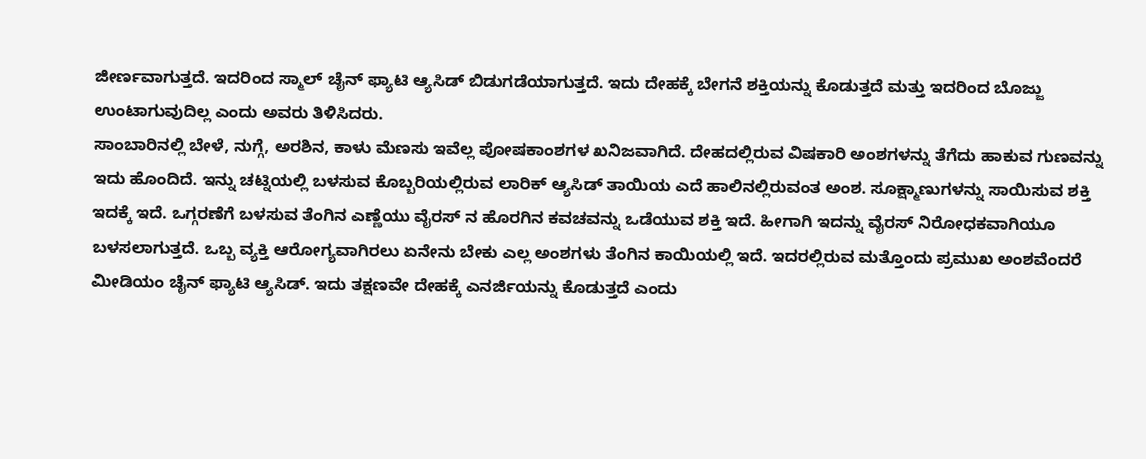ಜೀರ್ಣವಾಗುತ್ತದೆ. ಇದರಿಂದ ಸ್ಮಾಲ್ ಚೈನ್ ಫ್ಯಾಟಿ ಆ್ಯಸಿಡ್ ಬಿಡುಗಡೆಯಾಗುತ್ತದೆ. ಇದು ದೇಹಕ್ಕೆ ಬೇಗನೆ ಶಕ್ತಿಯನ್ನು ಕೊಡುತ್ತದೆ ಮತ್ತು ಇದರಿಂದ ಬೊಜ್ಜು ಉಂಟಾಗುವುದಿಲ್ಲ ಎಂದು ಅವರು ತಿಳಿಸಿದರು.
ಸಾಂಬಾರಿನಲ್ಲಿ ಬೇಳೆ, ನುಗ್ಗೆ, ಅರಶಿನ, ಕಾಳು ಮೆಣಸು ಇವೆಲ್ಲ ಪೋಷಕಾಂಶಗಳ ಖನಿಜವಾಗಿದೆ. ದೇಹದಲ್ಲಿರುವ ವಿಷಕಾರಿ ಅಂಶಗಳನ್ನು ತೆಗೆದು ಹಾಕುವ ಗುಣವನ್ನು ಇದು ಹೊಂದಿದೆ. ಇನ್ನು ಚಟ್ನಿಯಲ್ಲಿ ಬಳಸುವ ಕೊಬ್ಬರಿಯಲ್ಲಿರುವ ಲಾರಿಕ್ ಆ್ಯಸಿಡ್ ತಾಯಿಯ ಎದೆ ಹಾಲಿನಲ್ಲಿರುವಂತ ಅಂಶ. ಸೂಕ್ಷ್ಮಾಣುಗಳನ್ನು ಸಾಯಿಸುವ ಶಕ್ತಿ ಇದಕ್ಕೆ ಇದೆ. ಒಗ್ಗರಣೆಗೆ ಬಳಸುವ ತೆಂಗಿನ ಎಣ್ಣೆಯು ವೈರಸ್ ನ ಹೊರಗಿನ ಕವಚವನ್ನು ಒಡೆಯುವ ಶಕ್ತಿ ಇದೆ. ಹೀಗಾಗಿ ಇದನ್ನು ವೈರಸ್ ನಿರೋಧಕವಾಗಿಯೂ ಬಳಸಲಾಗುತ್ತದೆ. ಒಬ್ಬ ವ್ಯಕ್ತಿ ಆರೋಗ್ಯವಾಗಿರಲು ಏನೇನು ಬೇಕು ಎಲ್ಲ ಅಂಶಗಳು ತೆಂಗಿನ ಕಾಯಿಯಲ್ಲಿ ಇದೆ. ಇದರಲ್ಲಿರುವ ಮತ್ತೊಂದು ಪ್ರಮುಖ ಅಂಶವೆಂದರೆ ಮೀಡಿಯಂ ಚೈನ್ ಫ್ಯಾಟಿ ಆ್ಯಸಿಡ್. ಇದು ತಕ್ಷಣವೇ ದೇಹಕ್ಕೆ ಎನರ್ಜಿಯನ್ನು ಕೊಡುತ್ತದೆ ಎಂದು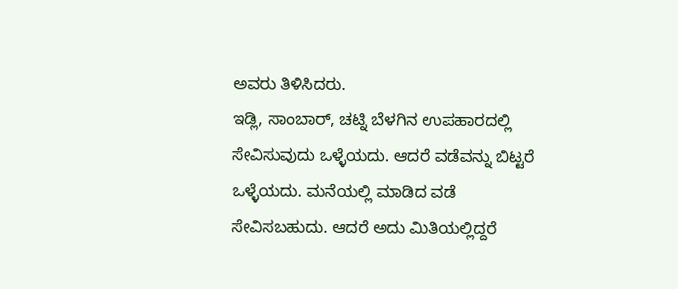ಅವರು ತಿಳಿಸಿದರು.
ಇಡ್ಲಿ, ಸಾಂಬಾರ್, ಚಟ್ನಿ ಬೆಳಗಿನ ಉಪಹಾರದಲ್ಲಿ ಸೇವಿಸುವುದು ಒಳ್ಳೆಯದು. ಆದರೆ ವಡೆವನ್ನು ಬಿಟ್ಟರೆ ಒಳ್ಳೆಯದು. ಮನೆಯಲ್ಲಿ ಮಾಡಿದ ವಡೆ ಸೇವಿಸಬಹುದು. ಆದರೆ ಅದು ಮಿತಿಯಲ್ಲಿದ್ದರೆ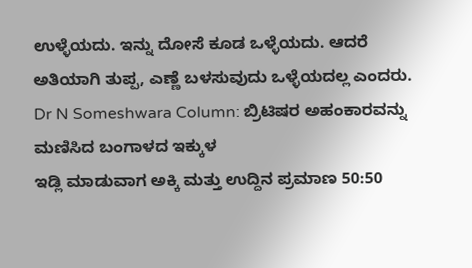ಉಳ್ಳೆಯದು. ಇನ್ನು ದೋಸೆ ಕೂಡ ಒಳ್ಳೆಯದು. ಆದರೆ ಅತಿಯಾಗಿ ತುಪ್ಪ, ಎಣ್ಣೆ ಬಳಸುವುದು ಒಳ್ಳೆಯದಲ್ಲ ಎಂದರು.
Dr N Someshwara Column: ಬ್ರಿಟಿಷರ ಅಹಂಕಾರವನ್ನು ಮಣಿಸಿದ ಬಂಗಾಳದ ಇಕ್ಕುಳ
ಇಡ್ಲಿ ಮಾಡುವಾಗ ಅಕ್ಕಿ ಮತ್ತು ಉದ್ದಿನ ಪ್ರಮಾಣ 50:50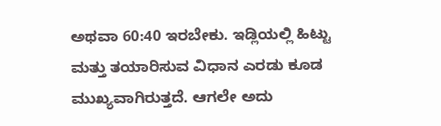ಅಥವಾ 60:40 ಇರಬೇಕು. ಇಡ್ಲಿಯಲ್ಲಿ ಹಿಟ್ಟು ಮತ್ತು ತಯಾರಿಸುವ ವಿಧಾನ ಎರಡು ಕೂಡ ಮುಖ್ಯವಾಗಿರುತ್ತದೆ. ಆಗಲೇ ಅದು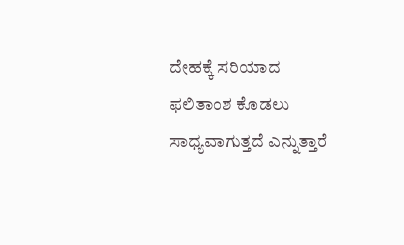ದೇಹಕ್ಕೆ ಸರಿಯಾದ ಫಲಿತಾಂಶ ಕೊಡಲು ಸಾಧ್ಯವಾಗುತ್ತದೆ ಎನ್ನುತ್ತಾರೆ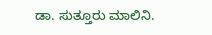ಡಾ. ಸುತ್ತೂರು ಮಾಲಿನಿ.